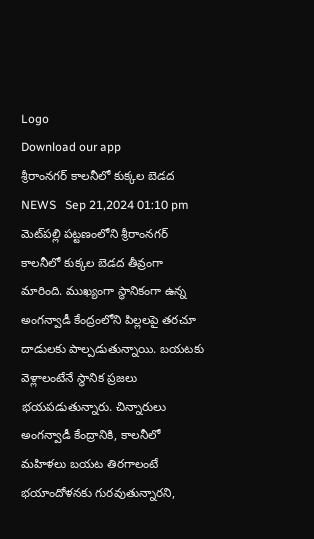Logo
Download our app
శ్రీరాంనగర్ కాలనీలో కుక్కల బెడద
NEWS   Sep 21,2024 01:10 pm
మెట్‌ప‌ల్లి పట్టణంలోని శ్రీరాంనగర్ కాలనీలో కుక్కల బెడద తీవ్రంగా మారింది. ముఖ్యంగా స్థానికంగా ఉన్న అంగన్వాడీ కేంద్రంలోని పిల్లలపై తరచూ దాడులకు పాల్పడుతున్నాయి. బయటకు వెళ్లాలంటేనే స్థానిక ప్రజలు భయపడుతున్నారు. చిన్నారులు అంగన్వాడీ కేంద్రానికి, కాలనీలో మహిళలు బయట తిరగాలంటే భయాందోళనకు గురవుతున్నారని,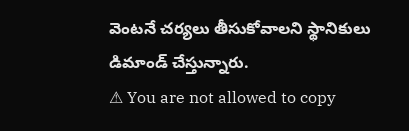వెంటనే చర్యలు తీసుకోవాలని స్థానికులు డిమాండ్ చేస్తున్నారు.
⚠ You are not allowed to copy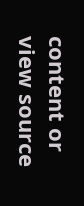content or view source